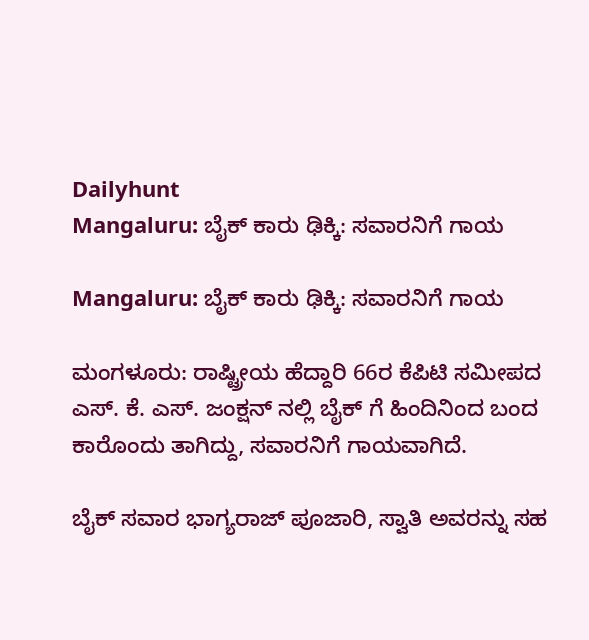Dailyhunt
Mangaluru: ಬೈಕ್ ಕಾರು ಢಿಕ್ಕಿ: ಸವಾರನಿಗೆ ಗಾಯ

Mangaluru: ಬೈಕ್ ಕಾರು ಢಿಕ್ಕಿ: ಸವಾರನಿಗೆ ಗಾಯ

ಮಂಗಳೂರು: ರಾಷ್ಟ್ರೀಯ ಹೆದ್ದಾರಿ 66ರ ಕೆಪಿಟಿ ಸಮೀಪದ ಎಸ್. ಕೆ. ಎಸ್. ಜಂಕ್ಷನ್ ನಲ್ಲಿ ಬೈಕ್ ಗೆ ಹಿಂದಿನಿಂದ ಬಂದ ಕಾರೊಂದು ತಾಗಿದ್ದು, ಸವಾರನಿಗೆ ಗಾಯವಾಗಿದೆ.

ಬೈಕ್ ಸವಾರ ಭಾಗ್ಯರಾಜ್ ಪೂಜಾರಿ, ಸ್ವಾತಿ ಅವರನ್ನು ಸಹ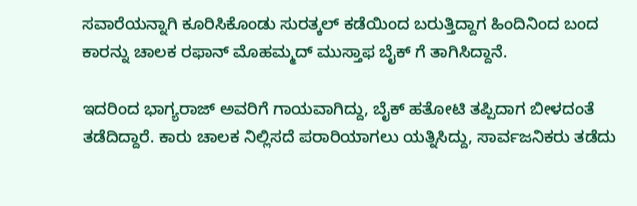ಸವಾರೆಯನ್ನಾಗಿ ಕೂರಿಸಿಕೊಂಡು ಸುರತ್ಕಲ್ ಕಡೆಯಿಂದ ಬರುತ್ತಿದ್ದಾಗ ಹಿಂದಿನಿಂದ ಬಂದ ಕಾರನ್ನು ಚಾಲಕ ರಫಾನ್ ಮೊಹಮ್ಮದ್ ಮುಸ್ತಾಫ ಬೈಕ್ ಗೆ ತಾಗಿಸಿದ್ದಾನೆ.

ಇದರಿಂದ ಭಾಗ್ಯರಾಜ್ ಅವರಿಗೆ ಗಾಯವಾಗಿದ್ದು, ಬೈಕ್ ಹತೋಟಿ ತಪ್ಪಿದಾಗ ಬೀಳದಂತೆ ತಡೆದಿದ್ದಾರೆ. ಕಾರು ಚಾಲಕ ನಿಲ್ಲಿಸದೆ ಪರಾರಿಯಾಗಲು ಯತ್ನಿಸಿದ್ದು, ಸಾರ್ವಜನಿಕರು ತಡೆದು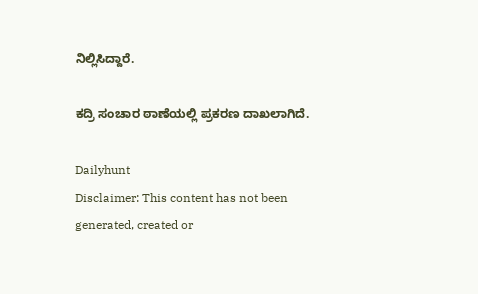ನಿಲ್ಲಿಸಿದ್ದಾರೆ.

ಕದ್ರಿ ಸಂಚಾರ ಠಾಣೆಯಲ್ಲಿ ಪ್ರಕರಣ ದಾಖಲಾಗಿದೆ.

Dailyhunt
Disclaimer: This content has not been generated, created or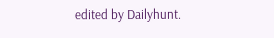edited by Dailyhunt.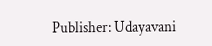Publisher: Udayavani